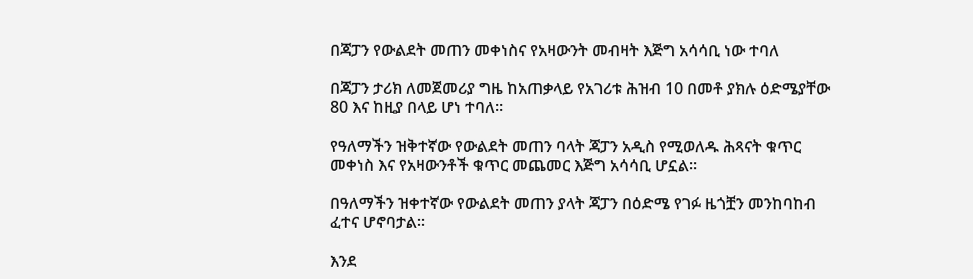በጃፓን የውልደት መጠን መቀነስና የአዛውንት መብዛት እጅግ አሳሳቢ ነው ተባለ

በጃፓን ታሪክ ለመጀመሪያ ግዜ ከአጠቃላይ የአገሪቱ ሕዝብ 10 በመቶ ያክሉ ዕድሜያቸው 80 እና ከዚያ በላይ ሆነ ተባለ።

የዓለማችን ዝቅተኛው የውልደት መጠን ባላት ጃፓን አዲስ የሚወለዱ ሕጻናት ቁጥር መቀነስ እና የአዛውንቶች ቁጥር መጨመር እጅግ አሳሳቢ ሆኗል።

በዓለማችን ዝቀተኛው የውልደት መጠን ያላት ጃፓን በዕድሜ የገፉ ዜጎቿን መንከባከብ ፈተና ሆኖባታል።

እንደ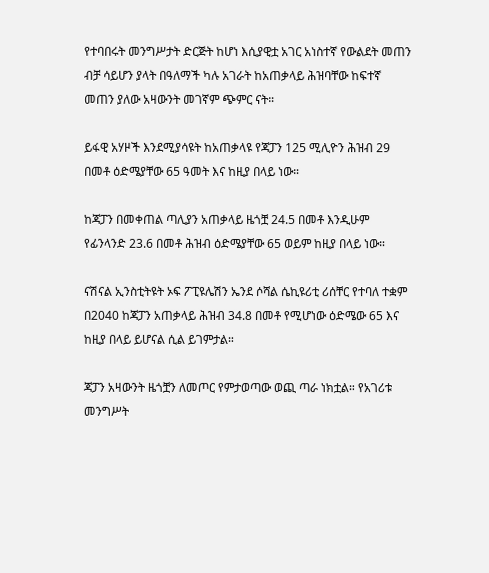የተባበሩት መንግሥታት ድርጅት ከሆነ እሲያዊቷ አገር አነስተኛ የውልደት መጠን ብቻ ሳይሆን ያላት በዓለማች ካሉ አገራት ከአጠቃላይ ሕዝባቸው ከፍተኛ መጠን ያለው አዛውንት መገኛም ጭምር ናት።

ይፋዊ አሃዞች እንደሚያሳዩት ከአጠቃላዩ የጃፓን 125 ሚሊዮን ሕዝብ 29 በመቶ ዕድሜያቸው 65 ዓመት እና ከዚያ በላይ ነው።

ከጃፓን በመቀጠል ጣሊያን አጠቃላይ ዜጎቿ 24.5 በመቶ እንዲሁም የፊንላንድ 23.6 በመቶ ሕዝብ ዕድሜያቸው 65 ወይም ከዚያ በላይ ነው።

ናሽናል ኢንስቲትዩት ኦፍ ፖፒዩሌሽን ኤንደ ሶሻል ሴኪዩሪቲ ሪሰቸር የተባለ ተቋም በ2040 ከጃፓን አጠቃላይ ሕዝብ 34.8 በመቶ የሚሆነው ዕድሜው 65 እና ከዚያ በላይ ይሆናል ሲል ይገምታል።

ጃፓን አዛውንት ዜጎቿን ለመጦር የምታወጣው ወጪ ጣራ ነክቷል። የአገሪቱ መንግሥት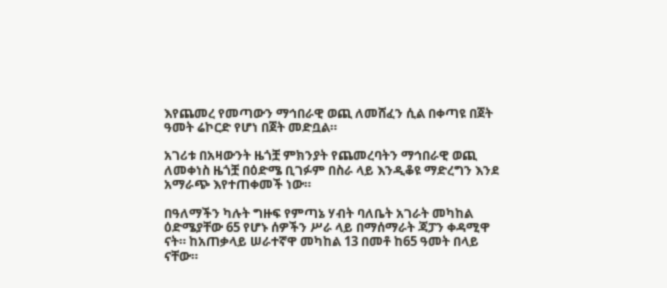እየጨመረ የመጣውን ማኅበራዊ ወጪ ለመሸፈን ሲል በቀጣዩ በጀት ዓመት ሬኮርድ የሆነ በጀት መድቧል።

አገሪቱ በአዛውንት ዜጎቿ ምክንያት የጨመረባትን ማኅበራዊ ወጪ ለመቀነስ ዜጎቿ በዕድሜ ቢገፉም በስራ ላይ እንዲቆዩ ማድረግን እንደ አማራጭ እየተጠቀመች ነው።

በዓለማችን ካሉት ግዙፍ የምጣኔ ሃብት ባለቤት አገራት መካከል ዕድሜያቸው 65 የሆኑ ሰዎችን ሥራ ላይ በማሰማራት ጃፓን ቀዳሚዋ ናት። ከአጠቃላይ ሠራተኛዋ መካከል 13 በመቶ ከ65 ዓመት በላይ ናቸው።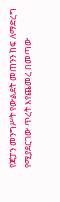የጃፓን መንግሥት የውልደት መጠንን ከፍ ለማድረግ የሚያደርገው ጥረት እየጨመረ በመጣው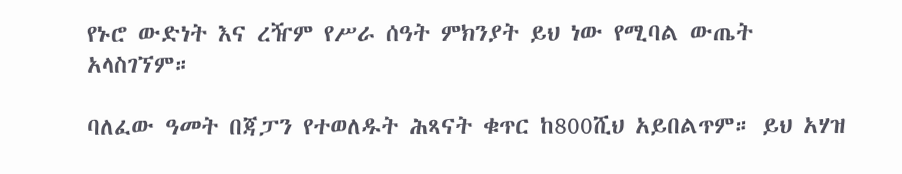የኑሮ ውድነት እና ረዥም የሥራ ሰዓት ምክንያት ይህ ነው የሚባል ውጤት አላስገኘም።

ባለፈው ዓመት በጃፓን የተወለዱት ሕጻናት ቁጥር ከ800ሺህ አይበልጥም። ይህ አሃዝ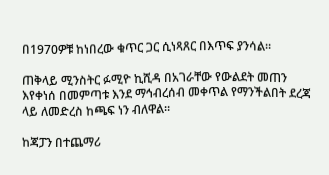በ1970ዎቹ ከነበረው ቁጥር ጋር ሲነጻጸር በእጥፍ ያንሳል።

ጠቅላይ ሚንስትር ፉሚዮ ኪሺዳ በአገራቸው የውልደት መጠን እየቀነሰ በመምጣቱ እንደ ማኅብረሰብ መቀጥል የማንችልበት ደረጃ ላይ ለመድረስ ከጫፍ ነን ብለዋል።

ከጃፓን በተጨማሪ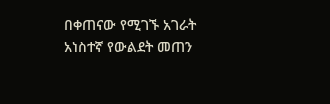በቀጠናው የሚገኙ አገራት አነስተኛ የውልደት መጠን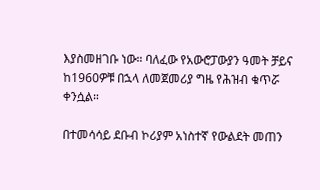እያስመዘገቡ ነው። ባለፈው የአውሮፓውያን ዓመት ቻይና ከ1960ዎቹ በኋላ ለመጀመሪያ ግዜ የሕዝብ ቁጥሯ ቀንሷል።

በተመሳሳይ ደቡብ ኮሪያም አነስተኛ የውልደት መጠን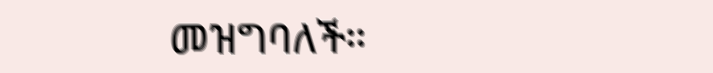መዝግባለች።